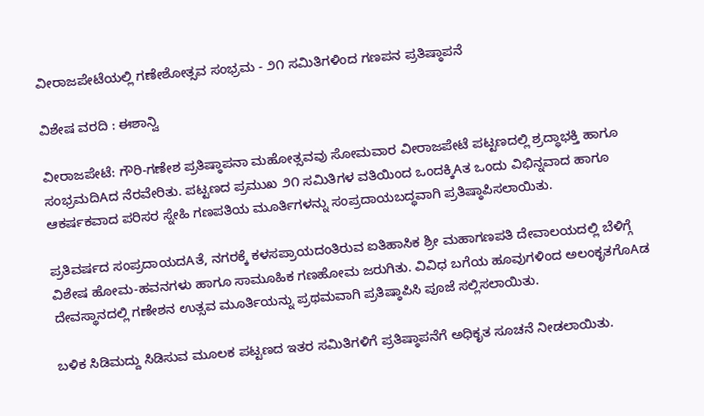ವೀರಾಜಪೇಟೆಯಲ್ಲಿ ಗಣೇಶೋತ್ಸವ ಸಂಭ್ರಮ - ೨೧ ಸಮಿತಿಗಳಿಂದ ಗಣಪನ ಪ್ರತಿಷ್ಠಾಪನೆ

ವಿಶೇಷ ವರದಿ : ಈಶಾನ್ವಿ

ವೀರಾಜಪೇಟೆ: ಗೌರಿ-ಗಣೇಶ ಪ್ರತಿಷ್ಠಾಪನಾ ಮಹೋತ್ಸವವು ಸೋಮವಾರ ವೀರಾಜಪೇಟೆ ಪಟ್ಟಣದಲ್ಲಿ ಶ್ರದ್ಧಾಭಕ್ತಿ ಹಾಗೂ ಸಂಭ್ರಮದಿAದ ನೆರವೇರಿತು. ಪಟ್ಟಣದ ಪ್ರಮುಖ ೨೧ ಸಮಿತಿಗಳ ವತಿಯಿಂದ ಒಂದಕ್ಕಿAತ ಒಂದು ವಿಭಿನ್ನವಾದ ಹಾಗೂ ಆಕರ್ಷಕವಾದ ಪರಿಸರ ಸ್ನೇಹಿ ಗಣಪತಿಯ ಮೂರ್ತಿಗಳನ್ನು ಸಂಪ್ರದಾಯಬದ್ಧವಾಗಿ ಪ್ರತಿಷ್ಠಾಪಿಸಲಾಯಿತು.

ಪ್ರತಿವರ್ಷದ ಸಂಪ್ರದಾಯದAತೆ, ನಗರಕ್ಕೆ ಕಳಸಪ್ರಾಯದಂತಿರುವ ಐತಿಹಾಸಿಕ ಶ್ರೀ ಮಹಾಗಣಪತಿ ದೇವಾಲಯದಲ್ಲಿ ಬೆಳಿಗ್ಗೆ ವಿಶೇಷ ಹೋಮ-ಹವನಗಳು ಹಾಗೂ ಸಾಮೂಹಿಕ ಗಣಹೋಮ ಜರುಗಿತು. ವಿವಿಧ ಬಗೆಯ ಹೂವುಗಳಿಂದ ಅಲಂಕೃತಗೊAಡ ದೇವಸ್ಥಾನದಲ್ಲಿ ಗಣೇಶನ ಉತ್ಸವ ಮೂರ್ತಿಯನ್ನು ಪ್ರಥಮವಾಗಿ ಪ್ರತಿಷ್ಠಾಪಿಸಿ ಪೂಜೆ ಸಲ್ಲಿಸಲಾಯಿತು.

ಬಳಿಕ ಸಿಡಿಮದ್ದು ಸಿಡಿಸುವ ಮೂಲಕ ಪಟ್ಟಣದ ಇತರ ಸಮಿತಿಗಳಿಗೆ ಪ್ರತಿಷ್ಠಾಪನೆಗೆ ಅಧಿಕೃತ ಸೂಚನೆ ನೀಡಲಾಯಿತು.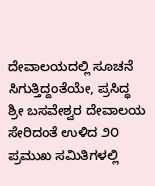ದೇವಾಲಯದಲ್ಲಿ ಸೂಚನೆ ಸಿಗುತ್ತಿದ್ದಂತೆಯೇ, ಪ್ರಸಿದ್ಧ ಶ್ರೀ ಬಸವೇಶ್ವರ ದೇವಾಲಯ ಸೇರಿದಂತೆ ಉಳಿದ ೨೦ ಪ್ರಮುಖ ಸಮಿತಿಗಳಲ್ಲಿ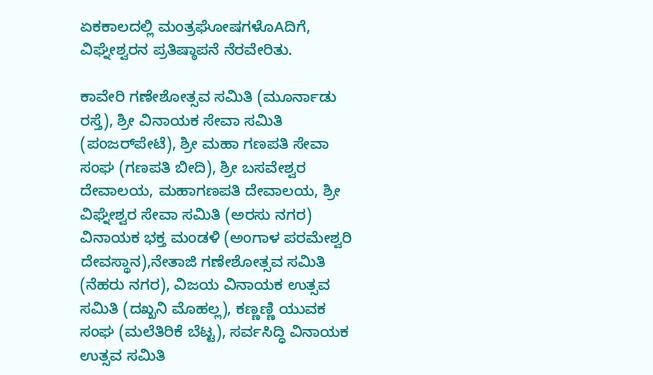ಏಕಕಾಲದಲ್ಲಿ ಮಂತ್ರಘೋಷಗಳೊAದಿಗೆ, ವಿಘ್ನೇಶ್ವರನ ಪ್ರತಿಷ್ಠಾಪನೆ ನೆರವೇರಿತು.

ಕಾವೇರಿ ಗಣೇಶೋತ್ಸವ ಸಮಿತಿ (ಮೂರ್ನಾಡು ರಸ್ತೆ), ಶ್ರೀ ವಿನಾಯಕ ಸೇವಾ ಸಮಿತಿ (ಪಂಜರ್‌ಪೇಟೆ), ಶ್ರೀ ಮಹಾ ಗಣಪತಿ ಸೇವಾ ಸಂಘ (ಗಣಪತಿ ಬೀದಿ), ಶ್ರೀ ಬಸವೇಶ್ವರ ದೇವಾಲಯ, ಮಹಾಗಣಪತಿ ದೇವಾಲಯ, ಶ್ರೀ ವಿಘ್ನೇಶ್ವರ ಸೇವಾ ಸಮಿತಿ (ಅರಸು ನಗರ) ವಿನಾಯಕ ಭಕ್ತ ಮಂಡಳಿ (ಅಂಗಾಳ ಪರಮೇಶ್ವರಿ ದೇವಸ್ಥಾನ),ನೇತಾಜಿ ಗಣೇಶೋತ್ಸವ ಸಮಿತಿ (ನೆಹರು ನಗರ), ವಿಜಯ ವಿನಾಯಕ ಉತ್ಸವ ಸಮಿತಿ (ದಖ್ಖನಿ ಮೊಹಲ್ಲ), ಕಣ್ಣಣ್ಣಿ ಯುವಕ ಸಂಘ (ಮಲೆತಿರಿಕೆ ಬೆಟ್ಟ), ಸರ್ವಸಿದ್ಧಿ ವಿನಾಯಕ ಉತ್ಸವ ಸಮಿತಿ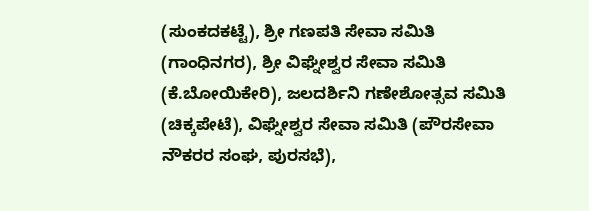(ಸುಂಕದಕಟ್ಟೆ), ಶ್ರೀ ಗಣಪತಿ ಸೇವಾ ಸಮಿತಿ (ಗಾಂಧಿನಗರ), ಶ್ರೀ ವಿಘ್ನೇಶ್ವರ ಸೇವಾ ಸಮಿತಿ (ಕೆ.ಬೋಯಿಕೇರಿ), ಜಲದರ್ಶಿನಿ ಗಣೇಶೋತ್ಸವ ಸಮಿತಿ (ಚಿಕ್ಕಪೇಟೆ), ವಿಘ್ನೇಶ್ವರ ಸೇವಾ ಸಮಿತಿ (ಪೌರಸೇವಾ ನೌಕರರ ಸಂಘ, ಪುರಸಭೆ),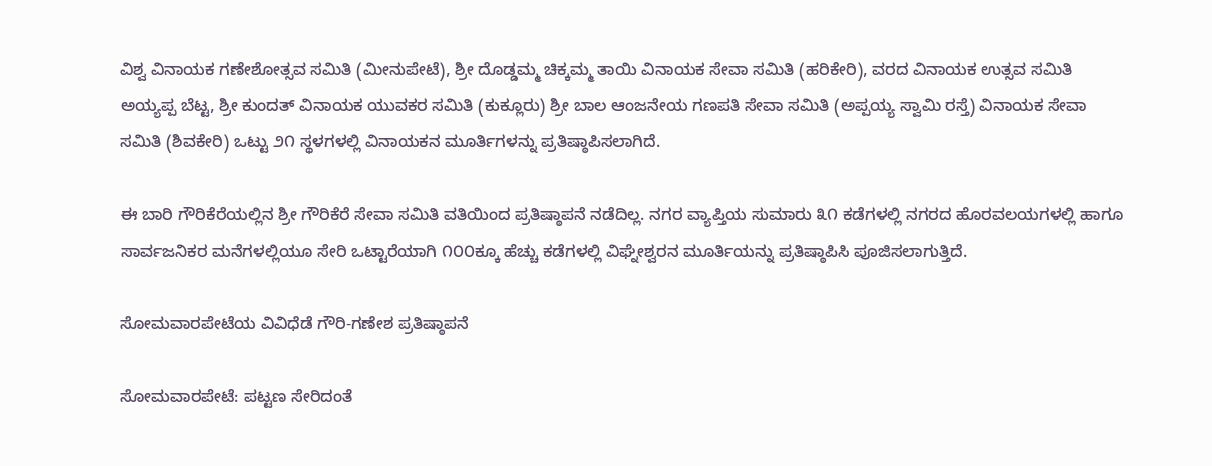ವಿಶ್ವ ವಿನಾಯಕ ಗಣೇಶೋತ್ಸವ ಸಮಿತಿ (ಮೀನುಪೇಟೆ), ಶ್ರೀ ದೊಡ್ಡಮ್ಮ ಚಿಕ್ಕಮ್ಮ ತಾಯಿ ವಿನಾಯಕ ಸೇವಾ ಸಮಿತಿ (ಹರಿಕೇರಿ), ವರದ ವಿನಾಯಕ ಉತ್ಸವ ಸಮಿತಿ ಅಯ್ಯಪ್ಪ ಬೆಟ್ಟ, ಶ್ರೀ ಕುಂದತ್ ವಿನಾಯಕ ಯುವಕರ ಸಮಿತಿ (ಕುಕ್ಲೂರು) ಶ್ರೀ ಬಾಲ ಆಂಜನೇಯ ಗಣಪತಿ ಸೇವಾ ಸಮಿತಿ (ಅಪ್ಪಯ್ಯ ಸ್ವಾಮಿ ರಸ್ತೆ) ವಿನಾಯಕ ಸೇವಾ ಸಮಿತಿ (ಶಿವಕೇರಿ) ಒಟ್ಟು ೨೧ ಸ್ಥಳಗಳಲ್ಲಿ ವಿನಾಯಕನ ಮೂರ್ತಿಗಳನ್ನು ಪ್ರತಿಷ್ಠಾಪಿಸಲಾಗಿದೆ.

ಈ ಬಾರಿ ಗೌರಿಕೆರೆಯಲ್ಲಿನ ಶ್ರೀ ಗೌರಿಕೆರೆ ಸೇವಾ ಸಮಿತಿ ವತಿಯಿಂದ ಪ್ರತಿಷ್ಠಾಪನೆ ನಡೆದಿಲ್ಲ. ನಗರ ವ್ಯಾಪ್ತಿಯ ಸುಮಾರು ೩೧ ಕಡೆಗಳಲ್ಲಿ ನಗರದ ಹೊರವಲಯಗಳಲ್ಲಿ ಹಾಗೂ ಸಾರ್ವಜನಿಕರ ಮನೆಗಳಲ್ಲಿಯೂ ಸೇರಿ ಒಟ್ಟಾರೆಯಾಗಿ ೧೦೦ಕ್ಕೂ ಹೆಚ್ಚು ಕಡೆಗಳಲ್ಲಿ ವಿಘ್ನೇಶ್ವರನ ಮೂರ್ತಿಯನ್ನು ಪ್ರತಿಷ್ಠಾಪಿಸಿ ಪೂಜಿಸಲಾಗುತ್ತಿದೆ.

ಸೋಮವಾರಪೇಟೆಯ ವಿವಿಧೆಡೆ ಗೌರಿ-ಗಣೇಶ ಪ್ರತಿಷ್ಠಾಪನೆ

ಸೋಮವಾರಪೇಟೆ: ಪಟ್ಟಣ ಸೇರಿದಂತೆ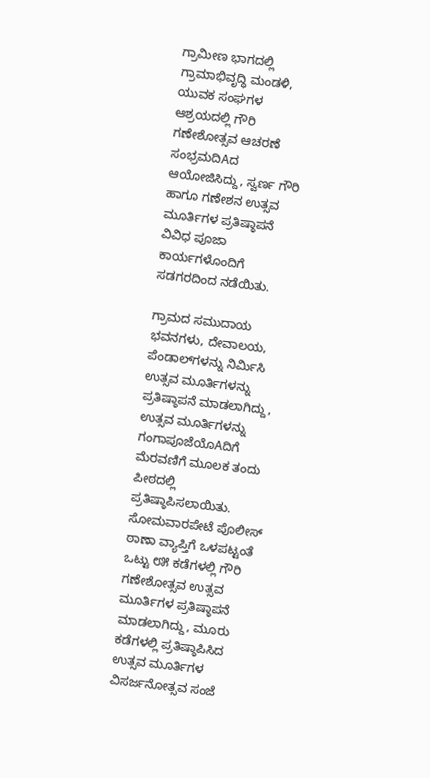ಗ್ರಾಮೀಣ ಭಾಗದಲ್ಲಿ ಗ್ರಾಮಾಭಿವೃದ್ಧಿ ಮಂಡಳಿ, ಯುವಕ ಸಂಘಗಳ ಆಶ್ರಯದಲ್ಲಿ ಗೌರಿ ಗಣೇಶೋತ್ಸವ ಆಚರಣೆ ಸಂಭ್ರಮದಿAದ ಆಯೋಜಿಸಿದ್ದು, ಸ್ವರ್ಣ ಗೌರಿ ಹಾಗೂ ಗಣೇಶನ ಉತ್ಸವ ಮೂರ್ತಿಗಳ ಪ್ರತಿಷ್ಠಾಪನೆ ವಿವಿಧ ಪೂಜಾ ಕಾರ್ಯಗಳೊಂದಿಗೆ ಸಡಗರದಿಂದ ನಡೆಯಿತು.

ಗ್ರಾಮದ ಸಮುದಾಯ ಭವನಗಳು, ದೇವಾಲಯ, ಪೆಂಡಾಲ್‌ಗಳನ್ನು ನಿರ್ಮಿಸಿ ಉತ್ಸವ ಮೂರ್ತಿಗಳನ್ನು ಪ್ರತಿಷ್ಠಾಪನೆ ಮಾಡಲಾಗಿದ್ದು, ಉತ್ಸವ ಮೂರ್ತಿಗಳನ್ನು ಗಂಗಾಪೂಜೆಯೊAದಿಗೆ ಮೆರವಣಿಗೆ ಮೂಲಕ ತಂದು ಪೀಠದಲ್ಲಿ ಪ್ರತಿಷ್ಠಾಪಿಸಲಾಯಿತು. ಸೋಮವಾರಪೇಟೆ ಪೊಲೀಸ್ ಠಾಣಾ ವ್ಯಾಪ್ತಿಗೆ ಒಳಪಟ್ಟಂತೆ ಒಟ್ಟು ೮೫ ಕಡೆಗಳಲ್ಲಿ ಗೌರಿ ಗಣೇಶೋತ್ಸವ ಉತ್ಸವ ಮೂರ್ತಿಗಳ ಪ್ರತಿಷ್ಠಾಪನೆ ಮಾಡಲಾಗಿದ್ದು, ಮೂರು ಕಡೆಗಳಲ್ಲಿ ಪ್ರತಿಷ್ಠಾಪಿಸಿದ ಉತ್ಸವ ಮೂರ್ತಿಗಳ ವಿಸರ್ಜನೋತ್ಸವ ಸಂಜೆ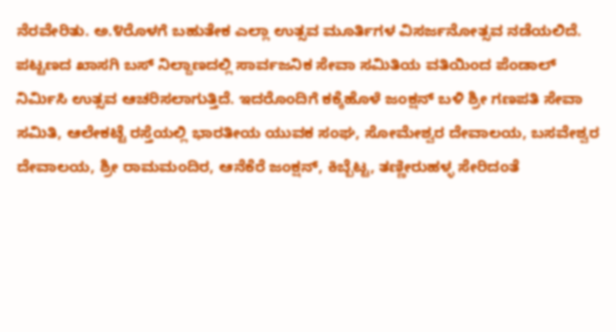ನೆರವೇರಿತು. ಅ.೪ರೊಳಗೆ ಬಹುತೇಕ ಎಲ್ಲಾ ಉತ್ಸವ ಮೂರ್ತಿಗಳ ವಿಸರ್ಜನೋತ್ಸವ ನಡೆಯಲಿದೆ. ಪಟ್ಟಣದ ಖಾಸಗಿ ಬಸ್ ನಿಲ್ದಾಣದಲ್ಲಿ ಸಾರ್ವಜನಿಕ ಸೇವಾ ಸಮಿತಿಯ ವತಿಯಿಂದ ಪೆಂಡಾಲ್ ನಿರ್ಮಿಸಿ ಉತ್ಸವ ಆಚರಿಸಲಾಗುತ್ತಿದೆ. ಇದರೊಂದಿಗೆ ಕಕ್ಕೆಹೊಳೆ ಜಂಕ್ಷನ್ ಬಳಿ ಶ್ರೀ ಗಣಪತಿ ಸೇವಾ ಸಮಿತಿ, ಆಲೇಕಟ್ಟೆ ರಸ್ತೆಯಲ್ಲಿ ಭಾರತೀಯ ಯುವಕ ಸಂಘ, ಸೋಮೇಶ್ವರ ದೇವಾಲಯ, ಬಸವೇಶ್ವರ ದೇವಾಲಯ, ಶ್ರೀ ರಾಮಮಂದಿರ, ಆನೆಕೆರೆ ಜಂಕ್ಷನ್, ಕಿಬ್ಬೆಟ್ಟ, ತಣ್ಣೀರುಹಳ್ಳ ಸೇರಿದಂತೆ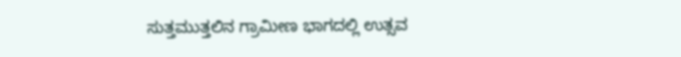ಸುತ್ತಮುತ್ತಲಿನ ಗ್ರಾಮೀಣ ಭಾಗದಲ್ಲಿ ಉತ್ಸವ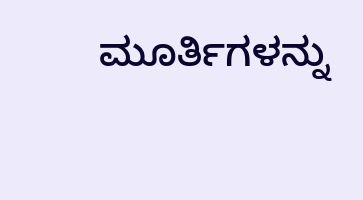ಮೂರ್ತಿಗಳನ್ನು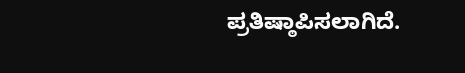ಪ್ರತಿಷ್ಠಾಪಿಸಲಾಗಿದೆ.